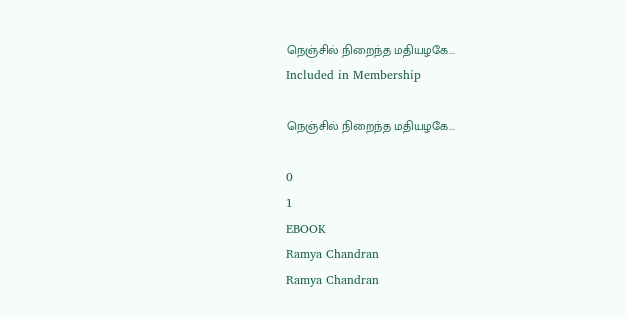நெஞ்சில் நிறைந்த மதியழகே...
Included in Membership

நெஞ்சில் நிறைந்த மதியழகே...

0
1
EBOOK
Ramya Chandran
Ramya Chandran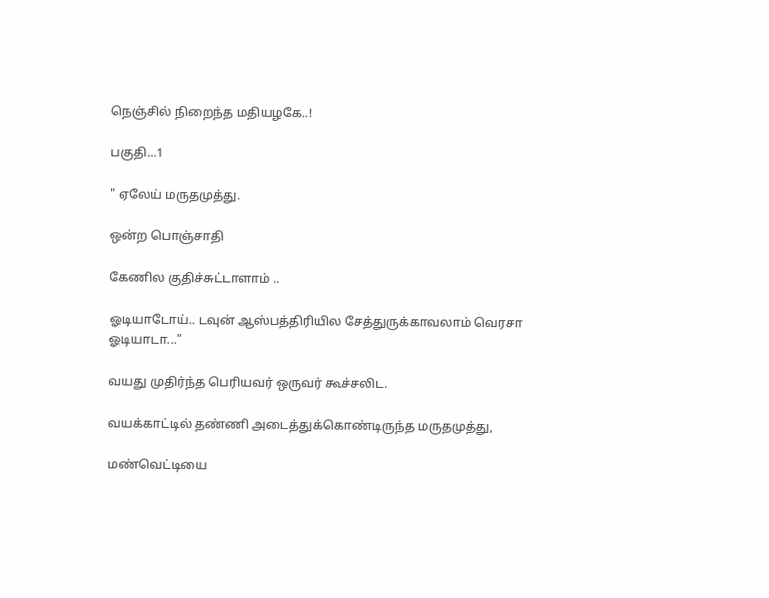நெஞ்சில் நிறைந்த மதியழகே..!

பகுதி...1

" ஏலேய் மருதமுத்து.

ஒன்ற பொஞ்சாதி

கேணில குதிச்சுட்டாளாம் ..

ஓடியாடோய்.. டவுன் ஆஸ்பத்திரியில சேத்துருக்காவலாம் வெரசா ஓடியாடா..."

வயது முதிர்ந்த பெரியவர் ஒருவர் கூச்சலிட.

வயக்காட்டில் தண்ணி அடைத்துக்‌கொண்டிருந்த மருதமுத்து,

மண்வெட்டியை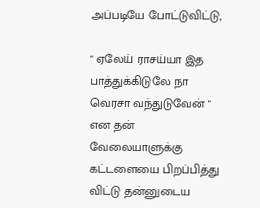அப்படியே போட்டுவிட்டு,

" ஏலேய் ராசய்யா இத பாத்துக்கிடுலே நா வெரசா வந்துடுவேன் " என தன் வேலையாளுக்கு கட்டளையை பிறப்பித்து விட்டு தன்னுடைய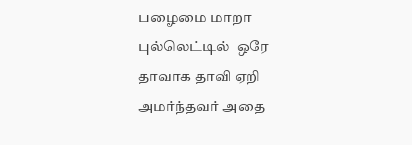பழைமை மாறா புல்லெட்டில்  ஒரே தாவாக தாவி ஏறி அமர்ந்தவர் அதை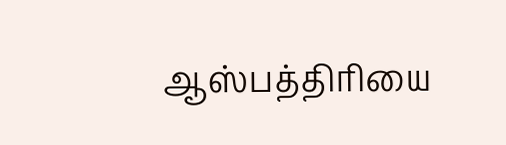ஆஸ்பத்திரியை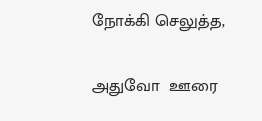நோக்கி செலுத்த,

அதுவோ  ஊரை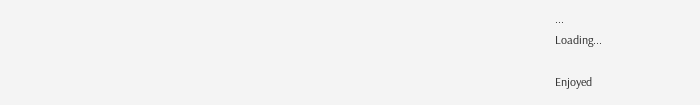...
Loading...

Enjoyed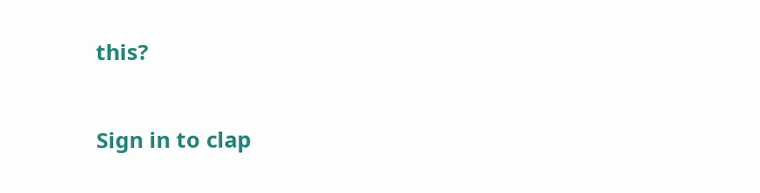this?

Sign in to clap